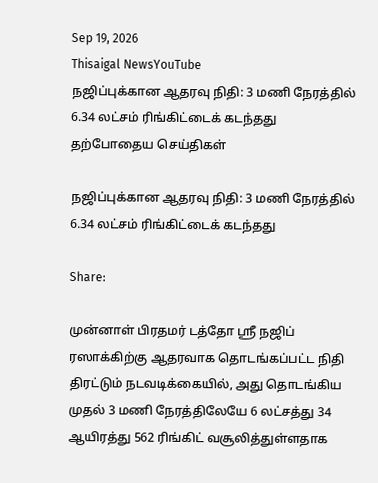Sep 19, 2026
Thisaigal NewsYouTube
நஜிப்புக்கான ஆதரவு நிதி: 3 மணி நேரத்தில் 6.34 லட்சம் ரிங்கிட்டைக் கடந்தது
தற்போதைய செய்திகள்

நஜிப்புக்கான ஆதரவு நிதி: 3 மணி நேரத்தில் 6.34 லட்சம் ரிங்கிட்டைக் கடந்தது

Share:

முன்னாள் பிரதமர் டத்தோ ஶ்ரீ நஜிப் ரஸாக்கிற்கு ஆதரவாக தொடங்கப்பட்ட நிதி திரட்டும் நடவடிக்கையில், அது தொடங்கிய முதல் 3 மணி நேரத்திலேயே 6 லட்சத்து 34 ஆயிரத்து 562 ரிங்கிட் வசூலித்துள்ளதாக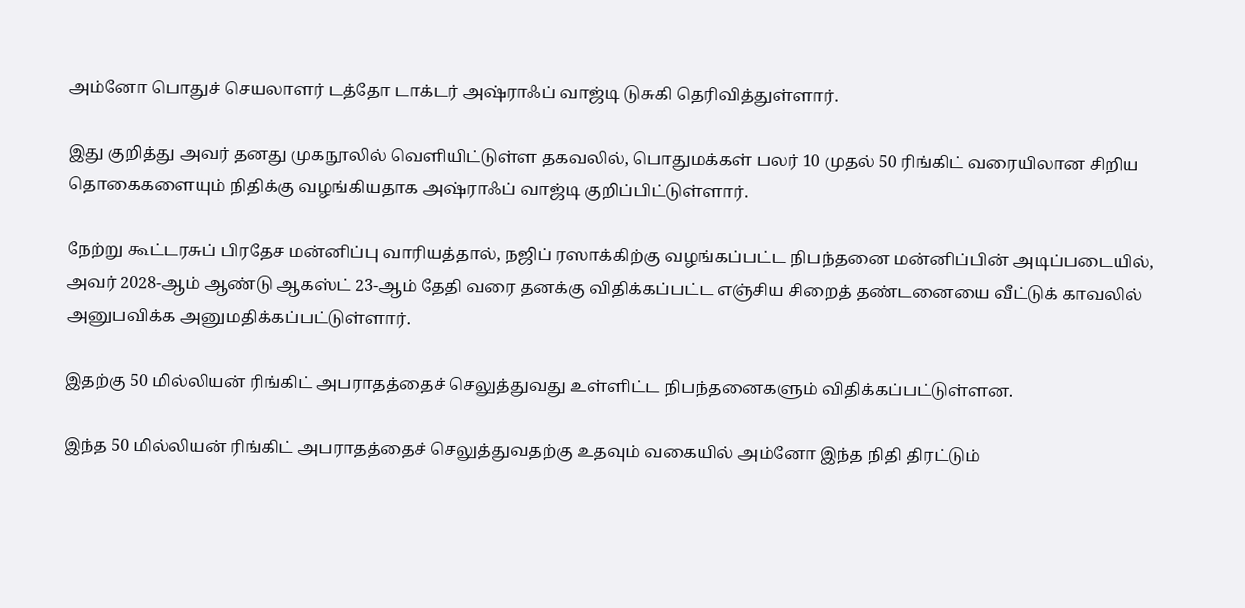அம்னோ பொதுச் செயலாளர் டத்தோ டாக்டர் அஷ்ராஃப் வாஜ்டி டுசுகி தெரிவித்துள்ளார்.

இது குறித்து அவர் தனது முகநூலில் வெளியிட்டுள்ள தகவலில், பொதுமக்கள் பலர் 10 முதல் 50 ரிங்கிட் வரையிலான சிறிய தொகைகளையும் நிதிக்கு வழங்கியதாக அஷ்ராஃப் வாஜ்டி குறிப்பிட்டுள்ளார்.

நேற்று கூட்டரசுப் பிரதேச மன்னிப்பு வாரியத்தால், நஜிப் ரஸாக்கிற்கு வழங்கப்பட்ட நிபந்தனை மன்னிப்பின் அடிப்படையில், அவர் 2028-ஆம் ஆண்டு ஆகஸ்ட் 23-ஆம் தேதி வரை தனக்கு விதிக்கப்பட்ட எஞ்சிய சிறைத் தண்டனையை வீட்டுக் காவலில் அனுபவிக்க அனுமதிக்கப்பட்டுள்ளார்.

இதற்கு 50 மில்லியன் ரிங்கிட் அபராதத்தைச் செலுத்துவது உள்ளிட்ட நிபந்தனைகளும் விதிக்கப்பட்டுள்ளன.

இந்த 50 மில்லியன் ரிங்கிட் அபராதத்தைச் செலுத்துவதற்கு உதவும் வகையில் அம்னோ இந்த நிதி திரட்டும்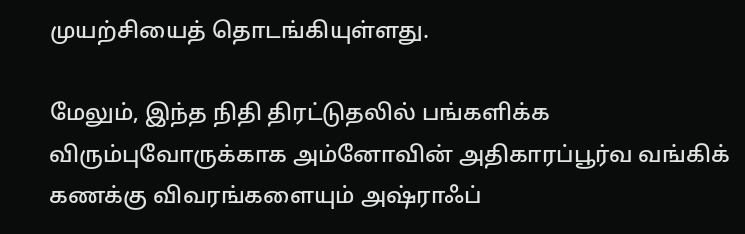முயற்சியைத் தொடங்கியுள்ளது.

மேலும், இந்த நிதி திரட்டுதலில் பங்களிக்க விரும்புவோருக்காக அம்னோவின் அதிகாரப்பூர்வ வங்கிக் கணக்கு விவரங்களையும் அஷ்ராஃப்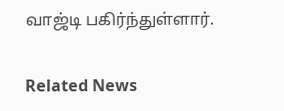வாஜ்டி பகிர்ந்துள்ளார்.

Related News